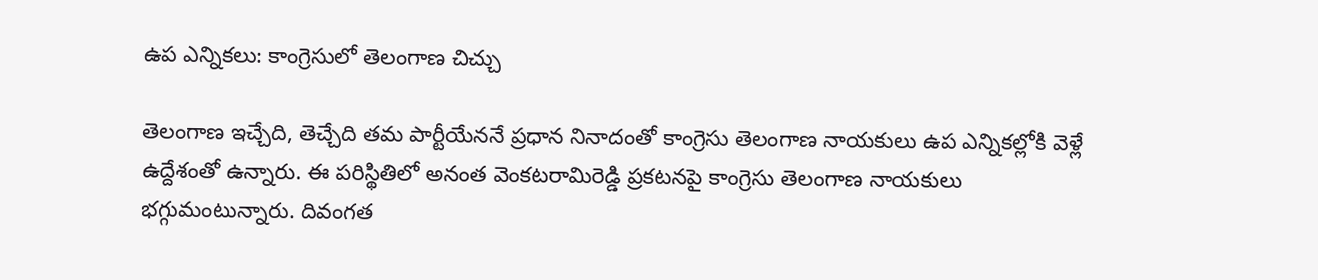ఉప ఎన్నికలు: కాంగ్రెసులో తెలంగాణ చిచ్చు

తెలంగాణ ఇచ్చేది, తెచ్చేది తమ పార్టీయేననే ప్రధాన నినాదంతో కాంగ్రెసు తెలంగాణ నాయకులు ఉప ఎన్నికల్లోకి వెళ్లే ఉద్దేశంతో ఉన్నారు. ఈ పరిస్థితిలో అనంత వెంకటరామిరెడ్డి ప్రకటనపై కాంగ్రెసు తెలంగాణ నాయకులు భగ్గుమంటున్నారు. దివంగత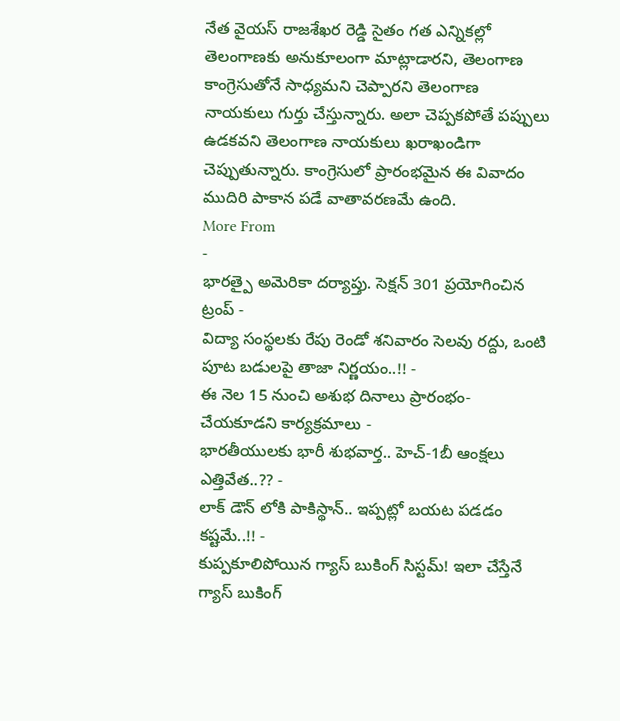నేత వైయస్ రాజశేఖర రెడ్డి సైతం గత ఎన్నికల్లో తెలంగాణకు అనుకూలంగా మాట్లాడారని, తెలంగాణ కాంగ్రెసుతోనే సాధ్యమని చెప్పారని తెలంగాణ నాయకులు గుర్తు చేస్తున్నారు. అలా చెప్పకపోతే పప్పులు ఉడకవని తెలంగాణ నాయకులు ఖరాఖండిగా చెప్పుతున్నారు. కాంగ్రెసులో ప్రారంభమైన ఈ వివాదం ముదిరి పాకాన పడే వాతావరణమే ఉంది.
More From
-
భారత్పై అమెరికా దర్యాప్తు. సెక్షన్ 301 ప్రయోగించిన ట్రంప్ -
విద్యా సంస్థలకు రేపు రెండో శనివారం సెలవు రద్దు, ఒంటి పూట బడులపై తాజా నిర్ణయం..!! -
ఈ నెల 15 నుంచి అశుభ దినాలు ప్రారంభం- చేయకూడని కార్యక్రమాలు -
భారతీయులకు భారీ శుభవార్త.. హెచ్-1బీ ఆంక్షలు ఎత్తివేత..?? -
లాక్ డౌన్ లోకి పాకిస్థాన్.. ఇప్పట్లో బయట పడడం కష్టమే..!! -
కుప్పకూలిపోయిన గ్యాస్ బుకింగ్ సిస్టమ్! ఇలా చేస్తేనే గ్యాస్ బుకింగ్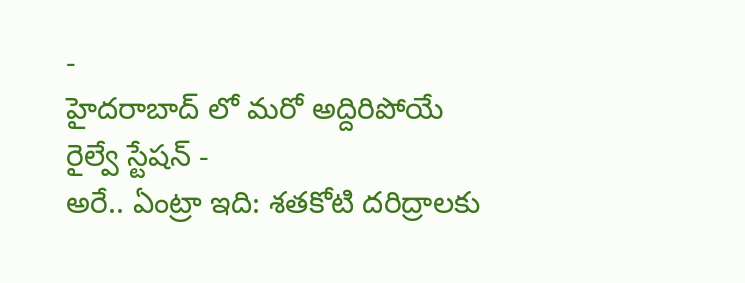-
హైదరాబాద్ లో మరో అద్దిరిపోయే రైల్వే స్టేషన్ -
అరే.. ఏంట్రా ఇది: శతకోటి దరిద్రాలకు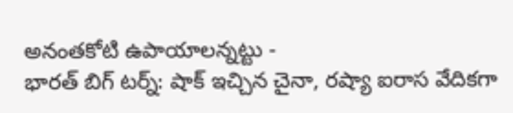అనంతకోటి ఉపాయాలన్నట్టు -
భారత్ బిగ్ టర్న్: షాక్ ఇచ్చిన చైనా, రష్యా ఐరాస వేదికగా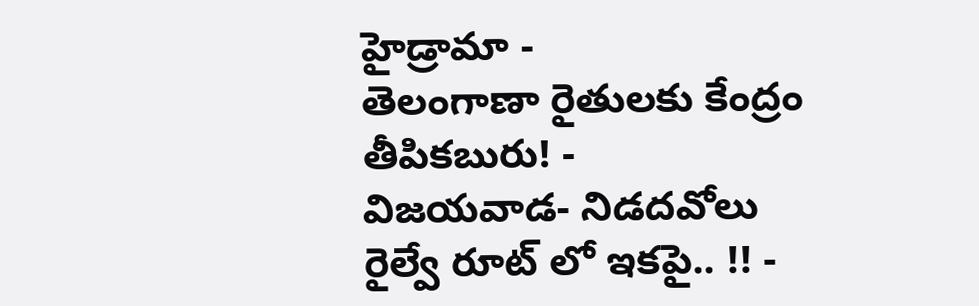హైడ్రామా -
తెలంగాణా రైతులకు కేంద్రం తీపికబురు! -
విజయవాడ- నిడదవోలు రైల్వే రూట్ లో ఇకపై.. !! -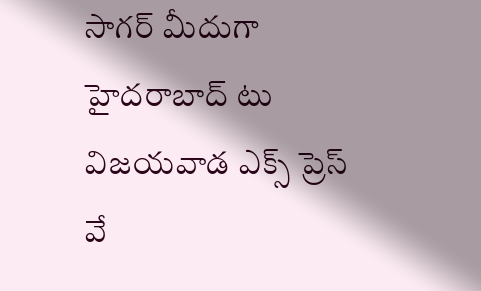సాగర్ మీదుగా హైదరాబాద్ టు విజయవాడ ఎక్స్ ప్రెస్ వే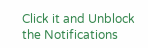Click it and Unblock the Notifications